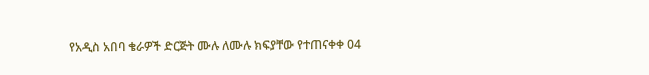የአዲስ አበባ ቄራዎች ድርጅት ሙሉ ለሙሉ ክፍያቸው የተጠናቀቀ 04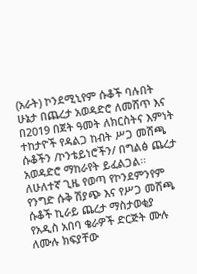(አራት) ኮንደሚኒየም ሱቆች ባሉበት ሁኔታ በጨረታ አወዳድሮ ለመሸጥ እና በ2019 በጀት ዓመት ለክርስትና እምነት ተከታዮች የዳልጋ ከብት ሥጋ መሸጫ ሱቆችን /ኮንቴይነሮችን/ በግልፅ ጨረታ አወዳድሮ ማከራየት ይፈልጋል፡፡
ለሁለተኛ ጊዜ የወጣ የኮንደምንየም የንግድ ሱቅ ሽያጭ እና የሥጋ መሸጫ ሱቆች ኪራይ ጨረታ ማስታወቂያ
የአዲስ አበባ ቄራዎች ድርጅት ሙሉ ለሙሉ ክፍያቸው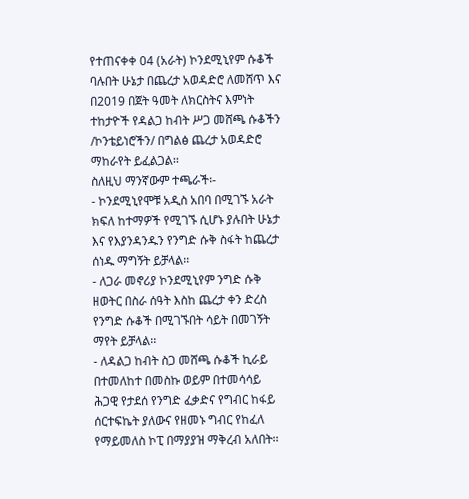የተጠናቀቀ 04 (አራት) ኮንደሚኒየም ሱቆች ባሉበት ሁኔታ በጨረታ አወዳድሮ ለመሸጥ እና በ2019 በጀት ዓመት ለክርስትና እምነት ተከታዮች የዳልጋ ከብት ሥጋ መሸጫ ሱቆችን /ኮንቴይነሮችን/ በግልፅ ጨረታ አወዳድሮ ማከራየት ይፈልጋል፡፡
ስለዚህ ማንኛውም ተጫራች፡-
- ኮንደሚኒየሞቹ አዲስ አበባ በሚገኙ አራት ክፍለ ከተማዎች የሚገኙ ሲሆኑ ያሉበት ሁኔታ እና የእያንዳንዱን የንግድ ሱቅ ስፋት ከጨረታ ሰነዱ ማግኝት ይቻላል፡፡
- ለጋራ መኖሪያ ኮንደሚኒየም ንግድ ሱቅ ዘወትር በስራ ሰዓት እስከ ጨረታ ቀን ድረስ የንግድ ሱቆች በሚገኙበት ሳይት በመገኝት ማየት ይቻላል፡፡
- ለዳልጋ ከብት ስጋ መሸጫ ሱቆች ኪራይ በተመለከተ በመስኩ ወይም በተመሳሳይ ሕጋዊ የታደሰ የንግድ ፈቃድና የግብር ከፋይ ሰርተፍኬት ያለውና የዘመኑ ግብር የከፈለ የማይመለስ ኮፒ በማያያዝ ማቅረብ አለበት፡፡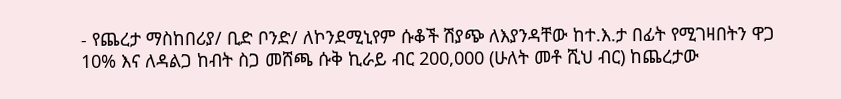- የጨረታ ማስከበሪያ/ ቢድ ቦንድ/ ለኮንደሚኒየም ሱቆች ሽያጭ ለእያንዳቸው ከተ.እ.ታ በፊት የሚገዛበትን ዋጋ 10% እና ለዳልጋ ከብት ስጋ መሸጫ ሱቅ ኪራይ ብር 200,000 (ሁለት መቶ ሺህ ብር) ከጨረታው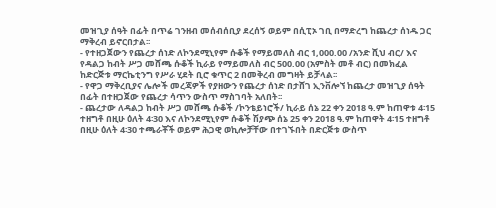መዝጊያ ሰዓት በፊት በጥሬ ገንዘብ መሰብሰቢያ ደረሰኝ ወይም በሲፒኦ ገቢ በማድረግ ከጨረታ ሰነዱ ጋር ማቅረብ ይኖርበታል፡፡
- የተዘጋጀውን የጨረታ ሰነድ ለኮንደሚኒየም ሱቆች የማይመለስ ብር 1,000.00 /አንድ ሺህ ብር/ እና የዳልጋ ከብት ሥጋ መሸጫ ሱቆች ኪራይ የማይመለስ ብር 500.00 (አምስት መቶ ብር) በመክፈል ከድርጅቱ ማርኬቲንግ የሥራ ሂደት ቢሮ ቁጥር 2 በመቅረብ መግዛት ይቻላል፡፡
- የዋጋ ማቅረቢያና ሌሎች መረጃዎች የያዘውን የጨረታ ሰነድ በታሸገ ኢንቨሎኘ ከጨረታ መዝጊያ ሰዓት በፊት በተዘጋጀው የጨረታ ሳጥን ውስጥ ማስገባት አለበት፡፡
- ጨረታው ለዳልጋ ከብት ሥጋ መሸጫ ሱቆች /ኮንቴይነሮች/ ኪራይ ሰኔ 22 ቀን 2018 ዓ.ም ከጠዋቱ 4፡15 ተዘግቶ በዚሁ ዕለት 4፡30 እና ለኮንደሚኒየም ሱቆች ሽያጭ ሰኔ 25 ቀን 2018 ዓ.ም ከጠዋት 4፡15 ተዘግቶ በዚሁ ዕለት 4፡30 ተጫራቾች ወይም ሕጋዊ ወኪሎቻቸው በተገኙበት በድርጅቱ ውስጥ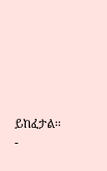ይከፈታል፡፡
-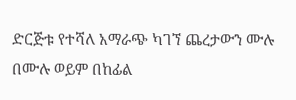ድርጅቱ የተሻለ አማራጭ ካገኘ ጨረታውን ሙሉ በሙሉ ወይም በከፊል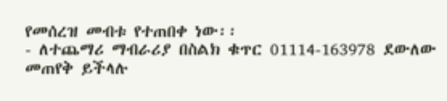የመሰረዝ መብቱ የተጠበቀ ነው፡፡
- ለተጨማሪ ማብራሪያ በስልክ ቁጥር 01114-163978 ደውለው መጠየቅ ይችላሉ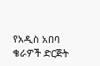የአዲስ አበባ ቄራዎች ድርጅት